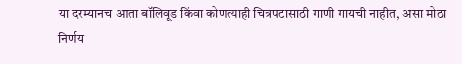या दरम्यानच आता बॉलिवूड किंवा कोणत्याही चित्रपटासाठी गाणी गायची नाहीत, असा मोठा निर्णय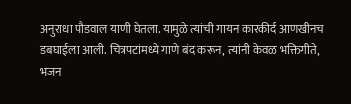अनुराधा पौडवाल याणी घेतला. यामुळे त्यांची गायन कारकीर्द आणखीनच डबघाईला आली. चित्रपटांमध्ये गाणे बंद करून, त्यांनी केवळ भक्तिगीते, भजन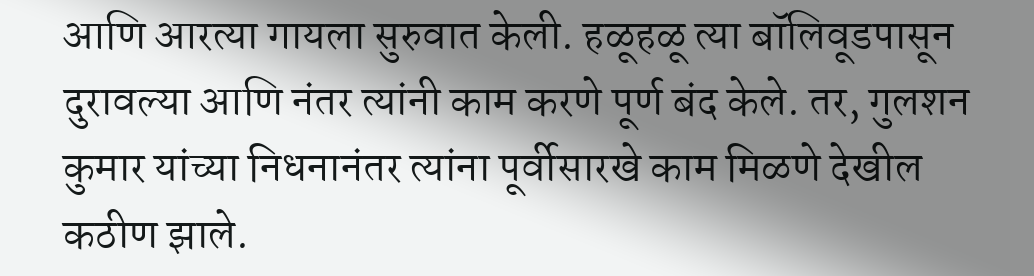आणि आरत्या गायला सुरुवात केली. हळूहळू त्या बॉलिवूडपासून दुरावल्या आणि नंतर त्यांनी काम करणे पूर्ण बंद केले. तर, गुलशन कुमार यांच्या निधनानंतर त्यांना पूर्वीसारखे काम मिळणे देखील कठीण झाले.